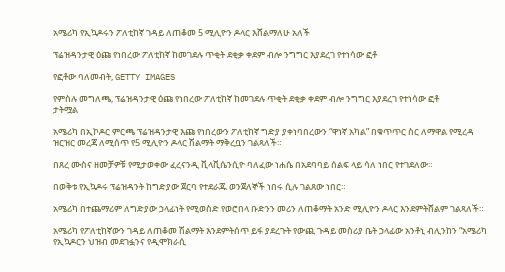አሜሪካ የኢኳዶሩን ፖለቲከኛ ገዳይ ለጠቆመ 5 ሚሊዮን ዶላር እሸልማለሁ አለች

ፕሬዝዳንታዊ ዕጩ የነበረው ፖለቲከኛ ከመገደሉ ጥቂት ደቂቃ ቀደም ብሎ ንግግር እያደረገ የተነሳው ፎቶ

የፎቶው ባለመብት, GETTY IMAGES

የምስሉ መግለጫ, ፕሬዝዳንታዊ ዕጩ የነበረው ፖለቲከኛ ከመገደሉ ጥቂት ደቂቃ ቀደም ብሎ ንግግር እያደረገ የተነሳው ፎቶ
ታትሟል

አሜሪካ በኢኮዶር ምርጫ ፕሬዝዳንታዊ እጩ የነበረውን ፖለቲከኛ ግድያ ያቀነባበረውን “ዋነኛ አካል” በቁጥጥር ስር ለማዋል የሚረዳ ዝርዝር መረጃ ለሚሰጥ የ5 ሚሊዮን ዶላር ሽልማት ማቅረቧን ገልጻለች።

በጸረ ሙስና ዘመቻዎቹ የሚታወቀው ፈረናንዲ ቪላቪሴንሲዮ ባለፈው ነሐሴ በአደባባይ ሰልፍ ላይ ሳለ ነበር የተገደለው።

በወቅቱ የኢኳዶሩ ፕሬዝዳንት ከግድያው ጀርባ የተደራጁ ወንጀለኞች ነበሩ ሲሉ ገልጸው ነበር።

አሜሪካ በተጨማሪም ለግድያው ኃላፊነት የሚወስድ የወሮበላ ቡድንን መሪን ለጠቆማት አንድ ሚሊዮን ዶላር እንደምትሸልም ገልጻለች።

አሜሪካ የፖለቲከኛውን ገዳይ ለጠቆመ ሽልማት እንደምትሰጥ ይፋ ያደረጉት የውጪ ጉዳይ መስሪያ ቤት ኃላፊው አንቶኒ ብሊንከን “አሜሪካ የኢኳዶርን ህዝብ መደገፏንና የዲሞክራሲ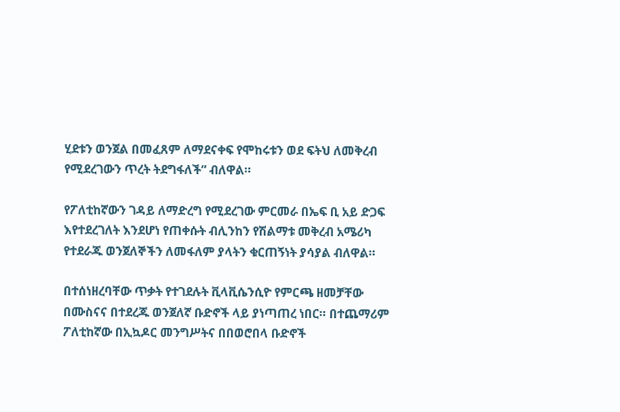ሂደቱን ወንጀል በመፈጸም ለማደናቀፍ የሞከሩቱን ወደ ፍትህ ለመቅረብ የሚደረገውን ጥረት ትደግፋለች” ብለዋል።

የፖለቲከኛውን ገዳይ ለማድረግ የሚደረገው ምርመራ በኤፍ ቢ አይ ድጋፍ እየተደረገለት እንደሆነ የጠቀሱት ብሊንከን የሽልማቱ መቅረብ አሜሪካ የተደራጁ ወንጀለኞችን ለመፋለም ያላትን ቁርጠኝነት ያሳያል ብለዋል።

በተሰነዘረባቸው ጥቃት የተገደሉት ቪላቪሴንሲዮ የምርጫ ዘመቻቸው በሙስናና በተደረጁ ወንጀለኛ ቡድኖች ላይ ያነጣጠረ ነበር። በተጨማሪም ፖለቲከኛው በኢኳዶር መንግሥትና በበወሮበላ ቡድኖች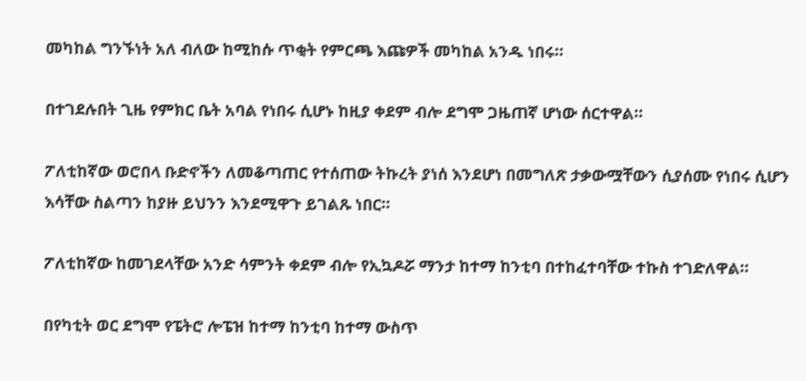መካከል ግንኙነት አለ ብለው ከሚከሱ ጥቂት የምርጫ እጩዎች መካከል አንዱ ነበሩ።

በተገደሉበት ጊዜ የምክር ቤት አባል የነበሩ ሲሆኑ ከዚያ ቀደም ብሎ ደግሞ ጋዜጠኛ ሆነው ሰርተዋል።

ፖለቲከኛው ወሮበላ ቡድኖችን ለመቆጣጠር የተሰጠው ትኩረት ያነሰ እንደሆነ በመግለጽ ታቃውሟቸውን ሲያሰሙ የነበሩ ሲሆን እሳቸው ስልጣን ከያዙ ይህንን እንደሚዋጉ ይገልጹ ነበር።

ፖለቲከኛው ከመገደላቸው አንድ ሳምንት ቀደም ብሎ የኢኳዶሯ ማንታ ከተማ ከንቲባ በተከፈተባቸው ተኩስ ተገድለዋል።

በየካቲት ወር ደግሞ የፔትሮ ሎፔዝ ከተማ ከንቲባ ከተማ ውስጥ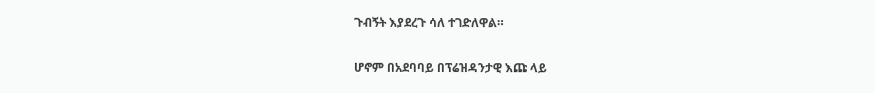ጉብኝት እያደረጉ ሳለ ተገድለዋል።

ሆኖም በአደባባይ በፕሬዝዳንታዊ እጩ ላይ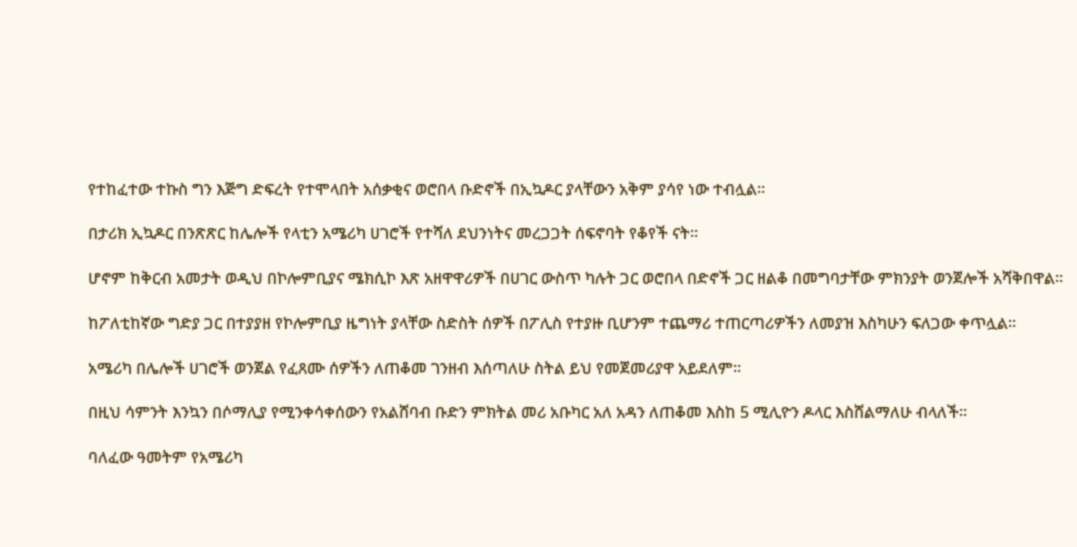የተከፈተው ተኩስ ግን እጅግ ድፍረት የተሞላበት አሰቃቂና ወሮበላ ቡድኖች በኢኳዶር ያላቸውን አቅም ያሳየ ነው ተብሏል።

በታሪክ ኢኳዶር በንጽጽር ከሌሎች የላቲን አሜሪካ ሀገሮች የተሻለ ደህንነትና መረጋጋት ሰፍኖባት የቆየች ናት።

ሆኖም ከቅርብ አመታት ወዲህ በኮሎምቢያና ሜክሲኮ እጽ አዘዋዋሪዎች በሀገር ውስጥ ካሉት ጋር ወሮበላ በድኖች ጋር ዘልቆ በመግባታቸው ምክንያት ወንጀሎች አሻቅበዋል።

ከፖለቲከኛው ግድያ ጋር በተያያዘ የኮሎምቢያ ዜግነት ያላቸው ስድስት ሰዎች በፖሊስ የተያዙ ቢሆንም ተጨማሪ ተጠርጣሪዎችን ለመያዝ እስካሁን ፍለጋው ቀጥሏል።

አሜሪካ በሌሎች ሀገሮች ወንጀል የፈጸሙ ሰዎችን ለጠቆመ ገንዘብ እሰጣለሁ ስትል ይህ የመጀመሪያዋ አይደለም።

በዚህ ሳምንት እንኳን በሶማሊያ የሚንቀሳቀሰውን የአልሸባብ ቡድን ምክትል መሪ አቡካር አለ አዳን ለጠቆመ እስከ 5 ሚሊዮን ዶላር እስሸልማለሁ ብላለች።

ባለፈው ዓመትም የአሜሪካ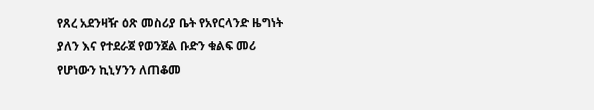የጸረ አደንዛዥ ዕጽ መስሪያ ቤት የአየርላንድ ዜግነት ያለን እና የተደራጀ የወንጀል ቡድን ቁልፍ መሪ የሆነውን ኪኒሃንን ለጠቆመ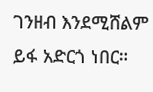ገንዘብ እንደሚሸልም ይፋ አድርጎ ነበር።